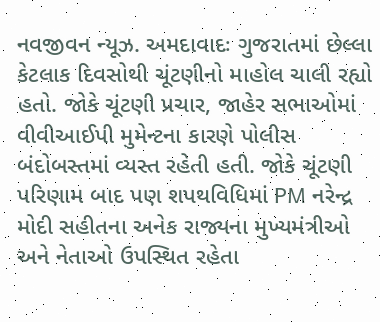નવજીવન ન્યૂઝ. અમદાવાદઃ ગુજરાતમાં છેલ્લા કેટલાક દિવસોથી ચૂંટણીનો માહોલ ચાલી રહ્યો હતો. જોકે ચૂંટણી પ્રચાર, જાહેર સભાઓમાં વીવીઆઈપી મુમેન્ટના કારણે પોલીસ બંદોબસ્તમાં વ્યસ્ત રહેતી હતી. જોકે ચૂંટણી પરિણામ બાદ પણ શપથવિધિમાં PM નરેન્દ્ર મોદી સહીતના અનેક રાજ્યના મુખ્યમંત્રીઓ અને નેતાઓ ઉપસ્થિત રહેતા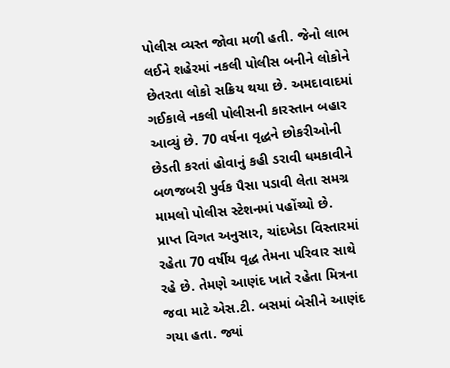પોલીસ વ્યસ્ત જોવા મળી હતી. જેનો લાભ લઈને શહેરમાં નકલી પોલીસ બનીને લોકોને છેતરતા લોકો સક્રિય થયા છે. અમદાવાદમાં ગઈકાલે નકલી પોલીસની કારસ્તાન બહાર આવ્યું છે. 70 વર્ષના વૃદ્ધને છોકરીઓની છેડતી કરતાં હોવાનું કહી ડરાવી ધમકાવીને બળજબરી પુર્વક પૈસા પડાવી લેતા સમગ્ર મામલો પોલીસ સ્ટેશનમાં પહોંચ્યો છે.
પ્રાપ્ત વિગત અનુસાર, ચાંદખેડા વિસ્તારમાં રહેતા 70 વર્ષીય વૃદ્ધ તેમના પરિવાર સાથે રહે છે. તેમણે આણંદ ખાતે રહેતા મિત્રના જવા માટે એસ.ટી. બસમાં બેસીને આણંદ ગયા હતા. જ્યાં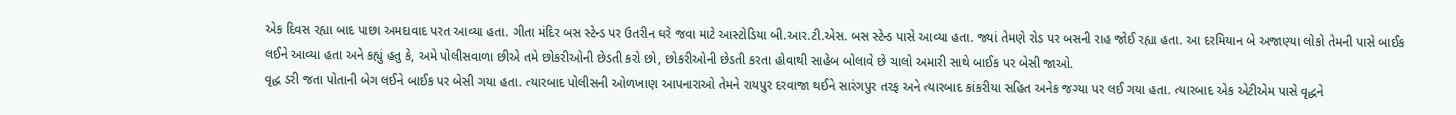એક દિવસ રહ્યા બાદ પાછા અમદાવાદ પરત આવ્યા હતા. ગીતા મંદિર બસ સ્ટેન્ડ પર ઉતરીન ઘરે જવા માટે આસ્ટોડિયા બી.આર.ટી.એસ. બસ સ્ટેન્ડ પાસે આવ્યા હતા. જ્યાં તેમણે રોડ પર બસની રાહ જોઈ રહ્યા હતા. આ દરમિયાન બે અજાણ્યા લોકો તેમની પાસે બાઈક લઈને આવ્યા હતા અને કહ્યું હતુ કે, અમે પોલીસવાળા છીએ તમે છોકરીઓની છેડતી કરો છો, છોકરીઓની છેડતી કરતા હોવાથી સાહેબ બોલાવે છે ચાલો અમારી સાથે બાઈક પર બેસી જાઓ.
વૃદ્ધ ડરી જતા પોતાની બેગ લઈને બાઈક પર બેસી ગયા હતા. ત્યારબાદ પોલીસની ઓળખાણ આપનારાઓ તેમને રાયપુર દરવાજા થઈને સારંગપુર તરફ અને ત્યારબાદ કાંકરીયા સહિત અનેક જગ્યા પર લઈ ગયા હતા. ત્યારબાદ એક એટીએમ પાસે વૃદ્ધને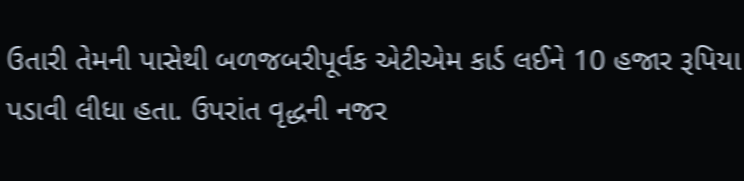ઉતારી તેમની પાસેથી બળજબરીપૂર્વક એટીએમ કાર્ડ લઈને 10 હજાર રૂપિયા પડાવી લીધા હતા. ઉપરાંત વૃદ્ધની નજર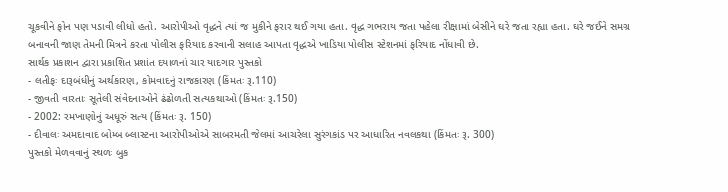ચૂકવીને ફોન પણ પડાવી લીધો હતો. આરોપીઓ વૃદ્ધને ત્યાં જ મુકીને ફરાર થઈ ગયા હતા. વૃદ્ધ ગભરાય જતા પહેલા રીક્ષામાં બેસીને ઘરે જતા રહ્યા હતા. ઘરે જઈને સમગ્ર બનાવની જાણ તેમની મિત્રને કરતા પોલીસ ફરિયાદ કરવાની સલાહ આપતા વૃદ્ધએ ખાડિયા પોલીસ સ્ટેશનમાં ફરિયાદ નોંધાવી છે.
સાર્થક પ્રકાશન દ્વારા પ્રકાશિત પ્રશાંત દયાળનાં ચાર યાદગાર પુસ્તકો
- લતીફઃ દારૂબંધીનું અર્થકારણ, કોમવાદનું રાજકારણ (કિંમતઃ રૂ.110)
- જીવતી વારતાઃ સૂતેલી સંવેદનાઓને ઢંઢોળતી સત્યકથાઓ (કિંમતઃ રૂ.150)
- 2002: રમખાણોનું અધૂરું સત્ય (કિંમતઃ રૂ. 150)
- દીવાલઃ અમદાવાદ બોમ્બ બ્લાસ્ટના આરોપીઓએ સાબરમતી જેલમાં આચરેલા સુરંગકાંડ પર આધારિત નવલકથા (કિંમતઃ રૂ. 300)
પુસ્તકો મેળવવાનું સ્થળઃ બુક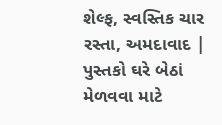શેલ્ફ, સ્વસ્તિક ચાર રસ્તા, અમદાવાદ | પુસ્તકો ઘરે બેઠાં મેળવવા માટે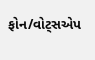ફોન/વોટ્સએપ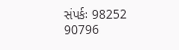સંપર્કઃ 98252 90796